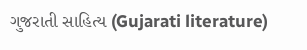ગુજરાતી સાહિત્ય (Gujarati literature)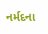નર્મદના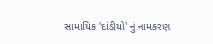સામાયિક 'દાંડીયો' નું નામકરણ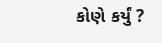કોણે કર્યું ?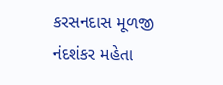કરસનદાસ મૂળજી
નંદશંકર મહેતા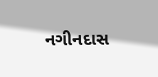નગીનદાસ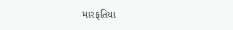મારફતિયા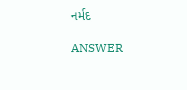નર્મદ

ANSWER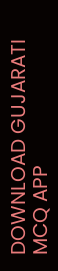DOWNLOAD GUJARATI MCQ APP